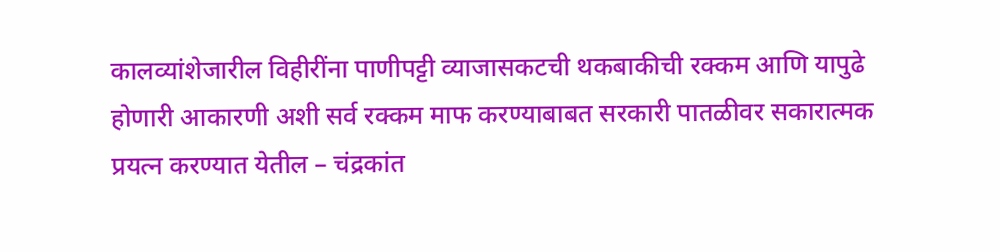कालव्यांशेजारील विहीरींना पाणीपट्टी व्याजासकटची थकबाकीची रक्कम आणि यापुढे होणारी आकारणी अशी सर्व रक्कम माफ करण्याबाबत सरकारी पातळीवर सकारात्मक प्रयत्न करण्यात येतील – चंद्रकांत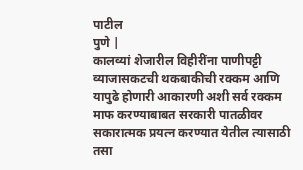पाटील
पुणे |
कालव्यां शेजारील विहीरींना पाणीपट्टी व्याजासकटची थकबाकीची रक्कम आणि यापुढे होणारी आकारणी अशी सर्व रक्कम माफ करण्याबाबत सरकारी पातळीवर सकारात्मक प्रयत्न करण्यात येतील त्यासाठी तसा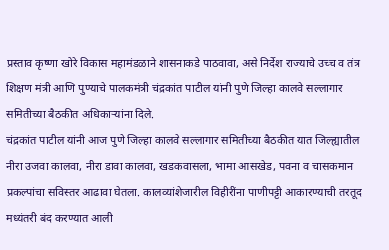प्रस्ताव कृष्णा खोरे विकास महामंडळाने शासनाकडे पाठवावा, असे निर्देश राज्याचे उच्च व तंत्र शिक्षण मंत्री आणि पुण्याचे पालकमंत्री चंद्रकांत पाटील यांनी पुणे जिल्हा कालवे सल्लागार समितीच्या बैठकीत अधिकाऱ्यांना दिले.
चंद्रकांत पाटील यांनी आज पुणे जिल्हा कालवे सल्लागार समितीच्या बैठकीत यात जिल्ह्यातील नीरा उजवा कालवा, नीरा डावा कालवा, खडकवासला, भामा आसखेड, पवना व चासकमान प्रकल्पांचा सविस्तर आढावा घेतला. कालव्यांशेजारील विहीरींना पाणीपट्टी आकारण्याची तरतूद मध्यंतरी बंद करण्यात आली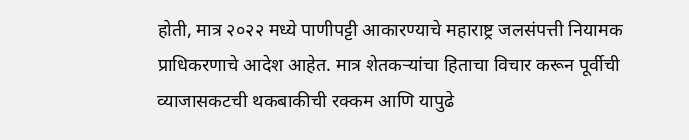होती, मात्र २०२२ मध्ये पाणीपट्टी आकारण्याचे महाराष्ट्र जलसंपत्ती नियामक प्राधिकरणाचे आदेश आहेत. मात्र शेतकऱ्यांचा हिताचा विचार करून पूर्वीची व्याजासकटची थकबाकीची रक्कम आणि यापुढे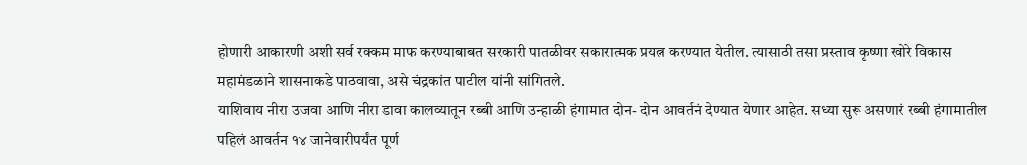होणारी आकारणी अशी सर्व रक्कम माफ करण्याबाबत सरकारी पातळीवर सकारात्मक प्रयत्न करण्यात येतील. त्यासाठी तसा प्रस्ताव कृष्णा खोरे विकास महामंडळाने शासनाकडे पाठवावा, असे चंद्रकांत पाटील यांनी सांगितले.
याशिवाय नीरा उजवा आणि नीरा डावा कालव्यातून रब्बी आणि उन्हाळी हंगामात दोन- दोन आवर्तनं देण्यात येणार आहेत. सध्या सुरू असणारं रब्बी हंगामातील पहिलं आवर्तन १४ जानेवारीपर्यंत पूर्ण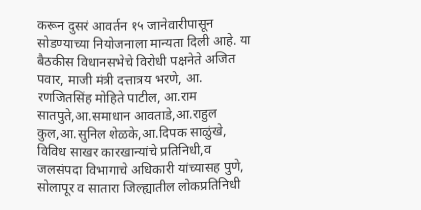करून दुसरं आवर्तन १५ जानेवारीपासून सोडण्याच्या नियोजनाला मान्यता दिली आहे. या बैठकीस विधानसभेचे विरोधी पक्षनेते अजित पवार, माजी मंत्री दत्तात्रय भरणे, आ. रणजितसिंह मोहिते पाटील, आ.राम सातपुते,आ.समाधान आवताडे,आ.राहुल कुल,आ.सुनिल शेळके,आ.दिपक साळुंखे, विविध साखर कारखान्यांचे प्रतिनिधी,व जलसंपदा विभागाचे अधिकारी यांच्यासह पुणे, सोलापूर व सातारा जिल्ह्यातील लोकप्रतिनिधी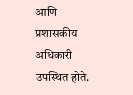आणि प्रशासकीय अधिकारी उपस्थित होते.